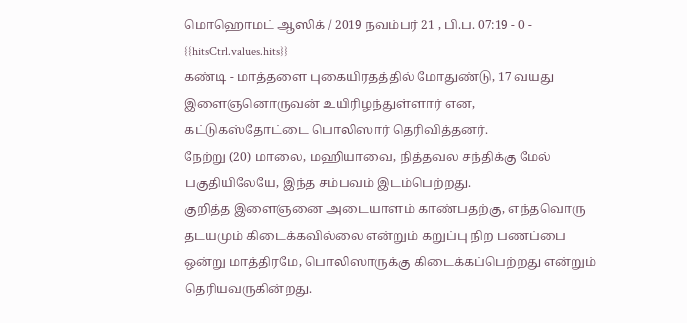மொஹொமட் ஆஸிக் / 2019 நவம்பர் 21 , பி.ப. 07:19 - 0 - {{hitsCtrl.values.hits}}
கண்டி - மாத்தளை புகையிரதத்தில் மோதுண்டு, 17 வயது இளைஞனொருவன் உயிரிழந்துள்ளார் என, கட்டுகஸ்தோட்டை பொலிஸார் தெரிவித்தனர்.
நேற்று (20) மாலை, மஹியாவை, நித்தவல சந்திக்கு மேல் பகுதியிலேயே, இந்த சம்பவம் இடம்பெற்றது.
குறித்த இளைஞனை அடையாளம் காண்பதற்கு, எந்தவொரு தடயமும் கிடைக்கவில்லை என்றும் கறுப்பு நிற பணப்பை ஒன்று மாத்திரமே, பொலிஸாருக்கு கிடைக்கப்பெற்றது என்றும் தெரியவருகின்றது.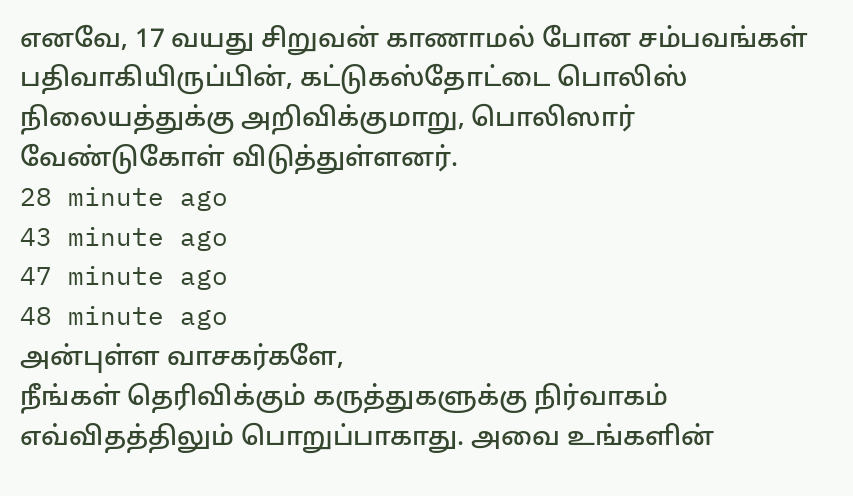எனவே, 17 வயது சிறுவன் காணாமல் போன சம்பவங்கள் பதிவாகியிருப்பின், கட்டுகஸ்தோட்டை பொலிஸ் நிலையத்துக்கு அறிவிக்குமாறு, பொலிஸார் வேண்டுகோள் விடுத்துள்ளனர்.
28 minute ago
43 minute ago
47 minute ago
48 minute ago
அன்புள்ள வாசகர்களே,
நீங்கள் தெரிவிக்கும் கருத்துகளுக்கு நிர்வாகம் எவ்விதத்திலும் பொறுப்பாகாது. அவை உங்களின்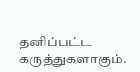தனிப்பட்ட கருத்துகளாகும்.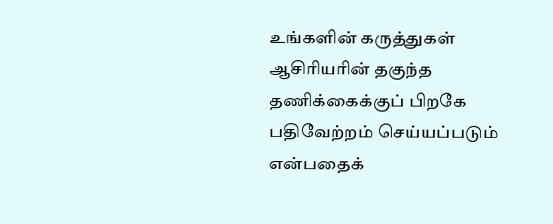உங்களின் கருத்துகள் ஆசிரியரின் தகுந்த தணிக்கைக்குப் பிறகே பதிவேற்றம் செய்யப்படும் என்பதைக்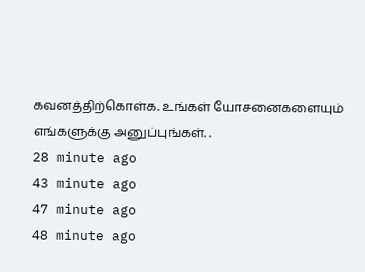கவனத்திற்கொள்க. உங்கள் யோசனைகளையும் எங்களுக்கு அனுப்புங்கள். .
28 minute ago
43 minute ago
47 minute ago
48 minute ago